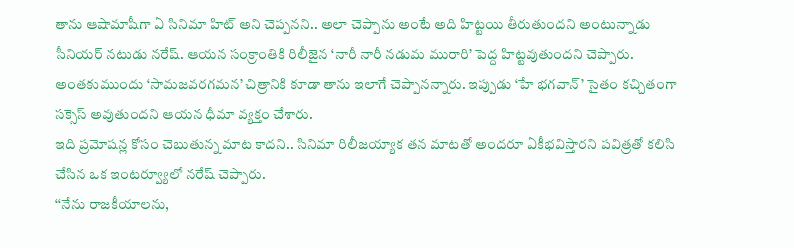తాను ఆషామాషీగా ఏ సినిమా హిట్ అని చెప్పనని.. అలా చెప్పాను అంటే అది హిట్టయి తీరుతుందని అంటున్నాడు సీనియర్ నటుడు నరేష్. ఆయన సంక్రాంతికి రిలీజైన ‘నారీ నారీ నడుమ మురారి’ పెద్ద హిట్టవుతుందని చెప్పారు. అంతకుముందు ‘సామజవరగమన’ చిత్రానికి కూడా తాను ఇలాగే చెప్పానన్నారు. ఇప్పుడు ‘హే భగవాన్’ సైతం కచ్చితంగా సక్సెస్ అవుతుందని ఆయన ధీమా వ్యక్తం చేశారు.
ఇది ప్రమోషన్ల కోసం చెబుతున్న మాట కాదని.. సినిమా రిలీజయ్యాక తన మాటతో అందరూ ఏకీభవిస్తారని పవిత్రతో కలిసి చేసిన ఒక ఇంటర్వ్యూలో నరేష్ చెప్పారు.
‘‘నేను రాజకీయాలను,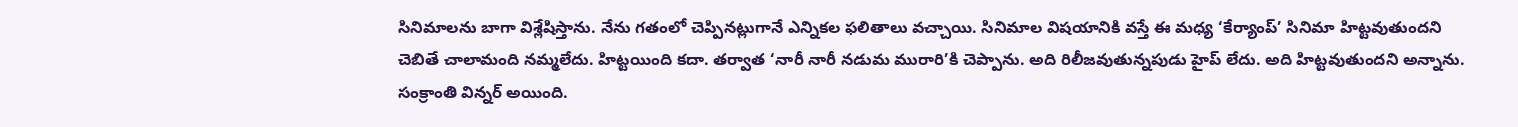సినిమాలను బాగా విశ్లేషిస్తాను. నేను గతంలో చెప్పినట్లుగానే ఎన్నికల ఫలితాలు వచ్చాయి. సినిమాల విషయానికి వస్తే ఈ మధ్య ‘కేర్యాంప్’ సినిమా హిట్టవుతుందని చెబితే చాలామంది నమ్మలేదు. హిట్టయింది కదా. తర్వాత ‘నారీ నారీ నడుమ మురారి’కి చెప్పాను. అది రిలీజవుతున్నపుడు హైప్ లేదు. అది హిట్టవుతుందని అన్నాను. సంక్రాంతి విన్నర్ అయింది.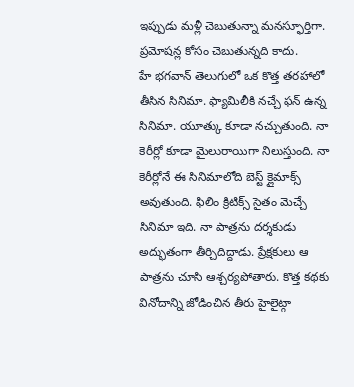ఇప్పుడు మళ్లీ చెబుతున్నా మనస్ఫూర్తిగా. ప్రమోషన్ల కోసం చెబుతున్నది కాదు.
హే భగవాన్ తెలుగులో ఒక కొత్త తరహాలో తీసిన సినిమా. ఫ్యామిలీకి నచ్చే ఫన్ ఉన్న సినిమా. యూత్కు కూడా నచ్చుతుంది. నా కెరీర్లో కూడా మైలురాయిగా నిలుస్తుంది. నా కెరీర్లోనే ఈ సినిమాలోది బెస్ట్ క్లైమాక్స్ అవుతుంది. ఫిలిం క్రిటిక్స్ సైతం మెచ్చే సినిమా ఇది. నా పాత్రను దర్శకుడు అద్భుతంగా తీర్చిదిద్దాడు. ప్రేక్షకులు ఆ పాత్రను చూసి ఆశ్చర్యపోతారు. కొత్త కథకు వినోదాన్ని జోడించిన తీరు హైలైట్గా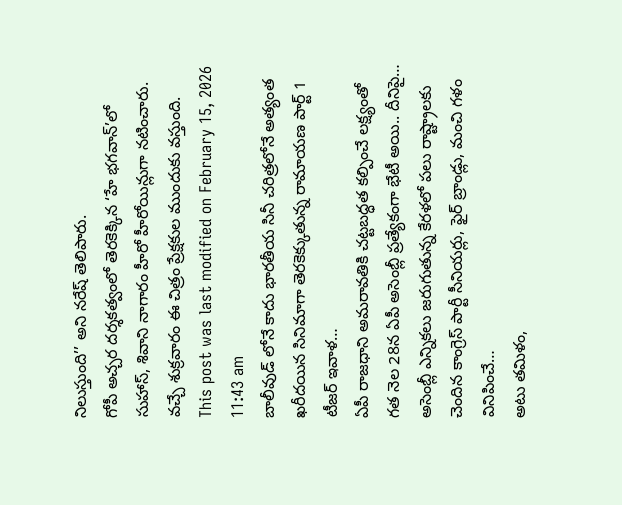నిలుస్తుంది’’ అని నరేష్ తెలిపారు.
గోపీ అచ్చర దర్శకత్వంలో తెరకెక్కిన ‘హే భగవాన్’లో సుహాస్, శివాని నాగారం హీరో హీరోయిన్లుగా నటించారు. వచ్చే శుక్రవారం ఈ చిత్రం ప్రేక్షకుల ముందుకు వస్తుంది.
This post was last modified on February 15, 2026 11:43 am
బాలీవుడ్ లోనే కాదు భారతీయ సినీ చరిత్రలోనే అత్యంత ఖరీదయిన సినిమాగా తెరకెక్కుతున్న రామాయణ పార్ట్ 1 టీజర్ ఇవాళ…
ఏపీ రాజధాని అమరావతికి చట్టబద్ధత కల్పించే లక్ష్యంతో గత నెల 28న ఏపీ అసెంబ్లీ ప్రత్యేకంగా భేటీ అయి.. దీనిపై…
అసెంబ్లీ ఎన్నికలు జరుగుతున్న కేరళలో పలు రాష్ట్రాలకు చెందిన కాంగ్రెస్ పార్టీ సీనియర్లు, ఫైర్ బ్రాండ్లు, మంచి గళం వినిపించే…
అటు తమిళం,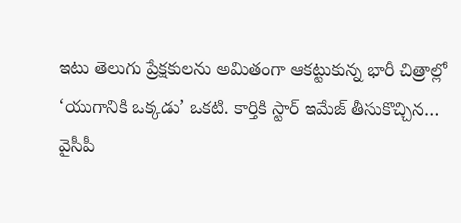ఇటు తెలుగు ప్రేక్షకులను అమితంగా ఆకట్టుకున్న భారీ చిత్రాల్లో ‘యుగానికి ఒక్కడు’ ఒకటి. కార్తికి స్టార్ ఇమేజ్ తీసుకొచ్చిన…
వైసీపీ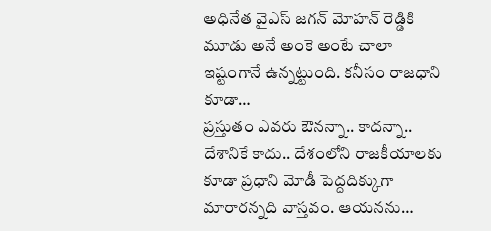అధినేత వైఎస్ జగన్ మోహన్ రెడ్డికి మూడు అనే అంకె అంటే చాలా ఇష్టంగానే ఉన్నట్టుంది. కనీసం రాజధాని కూడా…
ప్రస్తుతం ఎవరు ఔనన్నా.. కాదన్నా.. దేశానికే కాదు.. దేశంలోని రాజకీయాలకు కూడా ప్రధాని మోడీ పెద్దదిక్కుగా మారారన్నది వాస్తవం. ఆయనను…